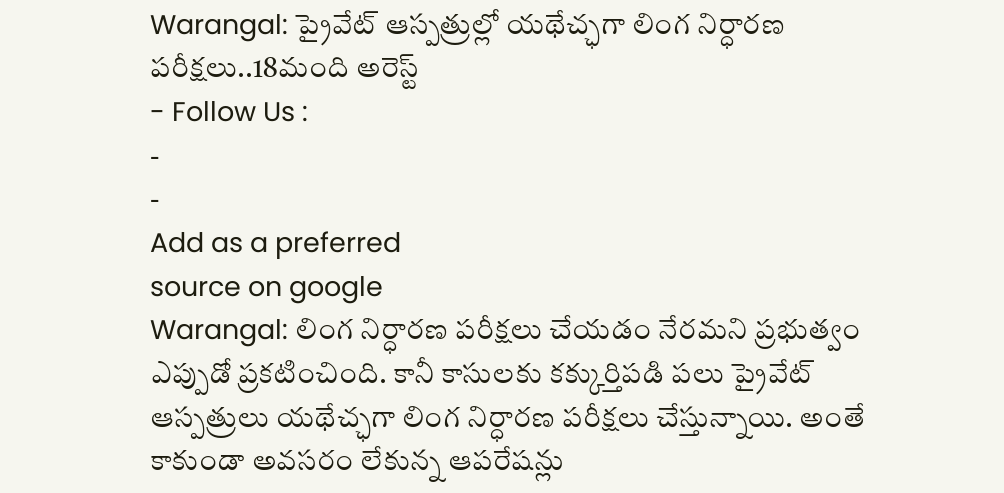Warangal: ప్రైవేట్ ఆస్పత్రుల్లో యథేచ్ఛగా లింగ నిర్ధారణ పరీక్షలు..18మంది అరెస్ట్
- Follow Us :
-
-
Add as a preferred
source on google
Warangal: లింగ నిర్ధారణ పరీక్షలు చేయడం నేరమని ప్రభుత్వం ఎప్పుడో ప్రకటించింది. కానీ కాసులకు కక్కుర్తిపడి పలు ప్రైవేట్ ఆస్పత్రులు యథేచ్ఛగా లింగ నిర్ధారణ పరీక్షలు చేస్తున్నాయి. అంతే కాకుండా అవసరం లేకున్న ఆపరేషన్లు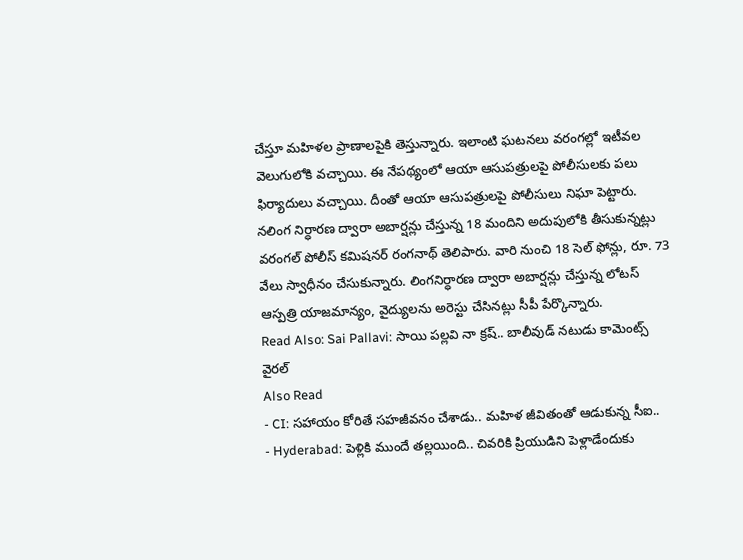చేస్తూ మహిళల ప్రాణాలపైకి తెస్తున్నారు. ఇలాంటి ఘటనలు వరంగల్లో ఇటీవల వెలుగులోకి వచ్చాయి. ఈ నేపథ్యంలో ఆయా ఆసుపత్రులపై పోలీసులకు పలు ఫిర్యాదులు వచ్చాయి. దీంతో ఆయా ఆసుపత్రులపై పోలీసులు నిఘా పెట్టారు. నలింగ నిర్ధారణ ద్వారా అబార్షన్లు చేస్తున్న 18 మందిని అదుపులోకి తీసుకున్నట్లు వరంగల్ పోలీస్ కమిషనర్ రంగనాథ్ తెలిపారు. వారి నుంచి 18 సెల్ ఫోన్లు, రూ. 73 వేలు స్వాధీనం చేసుకున్నారు. లింగనిర్ధారణ ద్వారా అబార్షన్లు చేస్తున్న లోటస్ ఆస్పత్రి యాజమాన్యం, వైద్యులను అరెస్టు చేసినట్లు సీపీ పేర్కొన్నారు.
Read Also: Sai Pallavi: సాయి పల్లవి నా క్రష్.. బాలీవుడ్ నటుడు కామెంట్స్ వైరల్
Also Read
- CI: సహాయం కోరితే సహజీవనం చేశాడు.. మహిళ జీవితంతో ఆడుకున్న సీఐ..
- Hyderabad: పెళ్లికి ముందే తల్లయింది.. చివరికి ప్రియుడిని పెళ్లాడేందుకు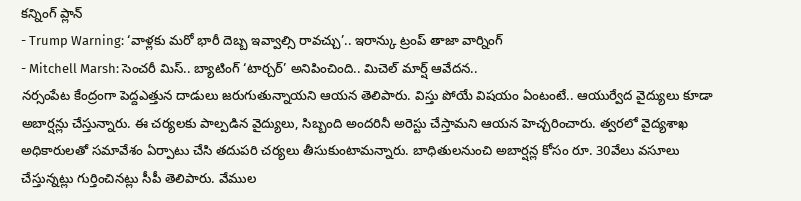కన్నింగ్ ప్లాన్
- Trump Warning: ‘వాళ్లకు మరో భారీ దెబ్బ ఇవ్వాల్సి రావచ్చు’.. ఇరాన్కు ట్రంప్ తాజా వార్నింగ్
- Mitchell Marsh: సెంచరీ మిస్.. బ్యాటింగ్ ‘టార్చర్’ అనిపించింది.. మిచెల్ మార్ష్ ఆవేదన..
నర్సంపేట కేంద్రంగా పెద్దఎత్తున దాడులు జరుగుతున్నాయని ఆయన తెలిపారు. విస్తు పోయే విషయం ఏంటంటే.. ఆయుర్వేద వైద్యులు కూడా అబార్షన్లు చేస్తున్నారు. ఈ చర్యలకు పాల్పడిన వైద్యులు, సిబ్బంది అందరినీ అరెస్టు చేస్తామని ఆయన హెచ్చరించారు. త్వరలో వైద్యశాఖ అధికారులతో సమావేశం ఏర్పాటు చేసి తదుపరి చర్యలు తీసుకుంటామన్నారు. బాధితులనుంచి అబార్షన్ల కోసం రూ. 30వేలు వసూలు చేస్తున్నట్లు గుర్తించినట్లు సీపీ తెలిపారు. వేముల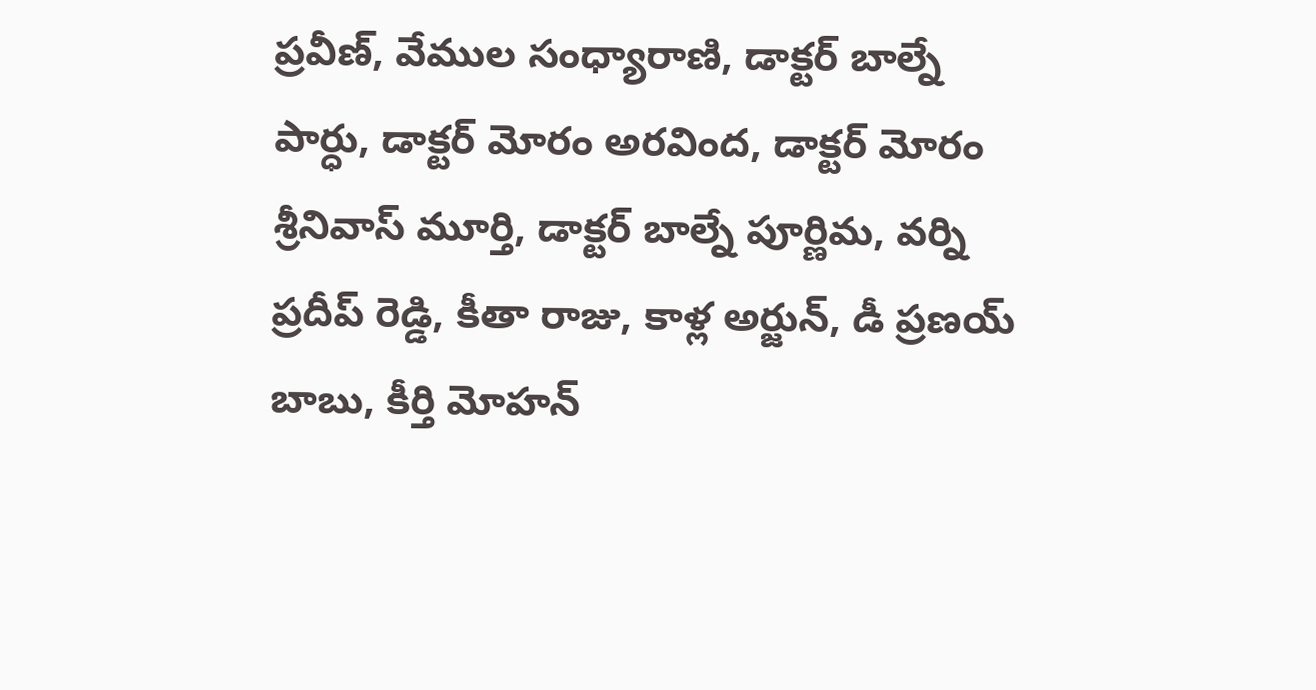ప్రవీణ్, వేముల సంధ్యారాణి, డాక్టర్ బాల్నే పార్ధు, డాక్టర్ మోరం అరవింద, డాక్టర్ మోరం శ్రీనివాస్ మూర్తి, డాక్టర్ బాల్నే పూర్ణిమ, వర్ని ప్రదీప్ రెడ్డి, కీతా రాజు, కాళ్ల అర్జున్, డీ ప్రణయ్ బాబు, కీర్తి మోహన్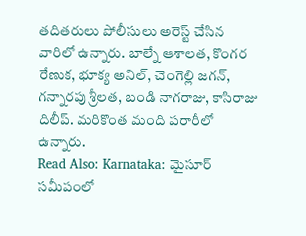తదితరులు పోలీసులు అరెస్ట్ చేసిన వారిలో ఉన్నారు. బాల్నే ఆశాలత, కొంగర రేణుక, భూక్య అనిల్, చెంగెల్లి జగన్, గన్నారపు శ్రీలత, బండి నాగరాజు, కాసిరాజు దిలీప్. మరికొంత మంది పరారీలో ఉన్నారు.
Read Also: Karnataka: మైసూర్ సమీపంలో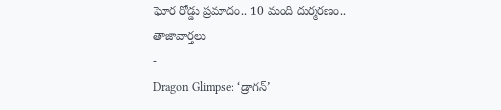ఘోర రోడ్డు ప్రమాదం.. 10 మంది దుర్మరణం..
తాజావార్తలు
-
Dragon Glimpse: ‘డ్రాగన్’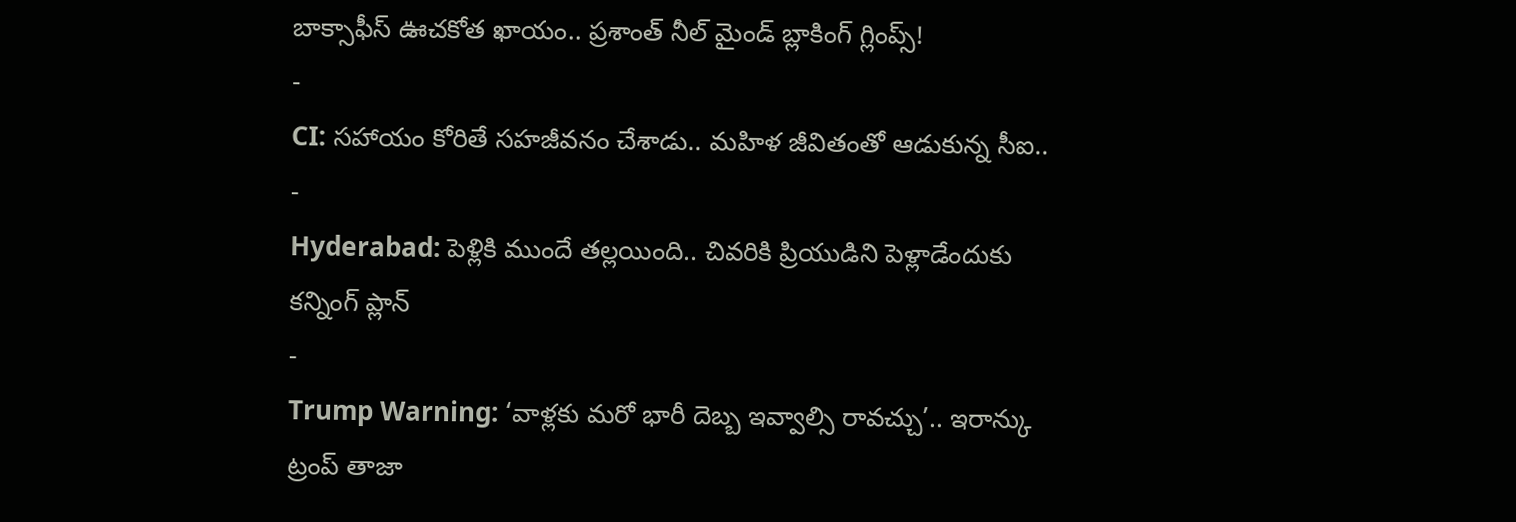బాక్సాఫీస్ ఊచకోత ఖాయం.. ప్రశాంత్ నీల్ మైండ్ బ్లాకింగ్ గ్లింప్స్!
-
CI: సహాయం కోరితే సహజీవనం చేశాడు.. మహిళ జీవితంతో ఆడుకున్న సీఐ..
-
Hyderabad: పెళ్లికి ముందే తల్లయింది.. చివరికి ప్రియుడిని పెళ్లాడేందుకు కన్నింగ్ ప్లాన్
-
Trump Warning: ‘వాళ్లకు మరో భారీ దెబ్బ ఇవ్వాల్సి రావచ్చు’.. ఇరాన్కు ట్రంప్ తాజా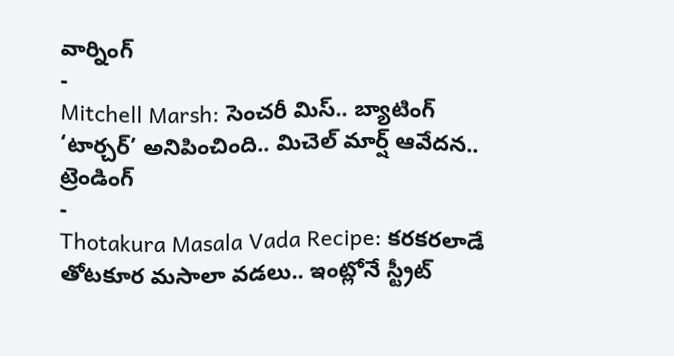వార్నింగ్
-
Mitchell Marsh: సెంచరీ మిస్.. బ్యాటింగ్ ‘టార్చర్’ అనిపించింది.. మిచెల్ మార్ష్ ఆవేదన..
ట్రెండింగ్
-
Thotakura Masala Vada Recipe: కరకరలాడే తోటకూర మసాలా వడలు.. ఇంట్లోనే స్ట్రీట్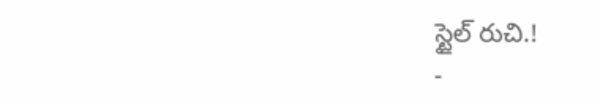స్టైల్ రుచి.!
-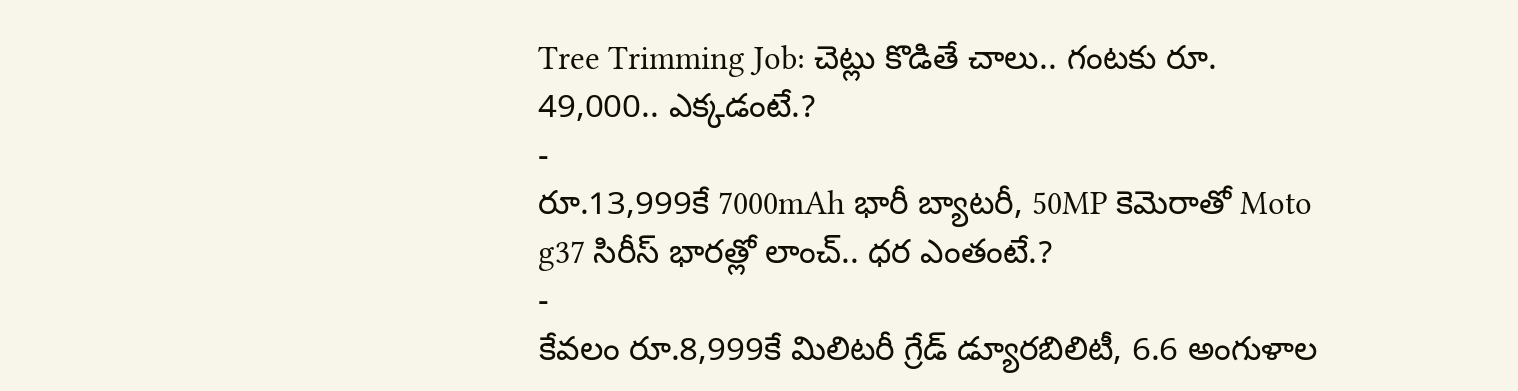Tree Trimming Job: చెట్లు కొడితే చాలు.. గంటకు రూ. 49,000.. ఎక్కడంటే.?
-
రూ.13,999కే 7000mAh భారీ బ్యాటరీ, 50MP కెమెరాతో Moto g37 సిరీస్ భారత్లో లాంచ్.. ధర ఎంతంటే.?
-
కేవలం రూ.8,999కే మిలిటరీ గ్రేడ్ డ్యూరబిలిటీ, 6.6 అంగుళాల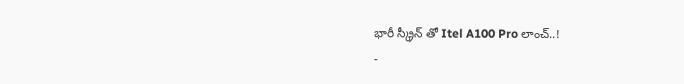భారీ స్క్రీన్ తో Itel A100 Pro లాంచ్..!
-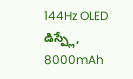144Hz OLED డిస్ప్లే, 8000mAh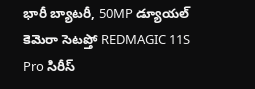భారీ బ్యాటరీ, 50MP డ్యూయల్ కెమెరా సెటప్తో REDMAGIC 11S Pro సిరీస్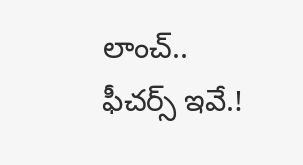లాంచ్.. ఫీచర్స్ ఇవే.!